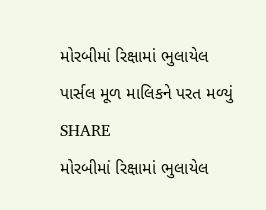મોરબીમાં રિક્ષામાં ભુલાયેલ પાર્સલ મૂળ માલિકને પરત મળ્યું
SHARE
મોરબીમાં રિક્ષામાં ભુલાયેલ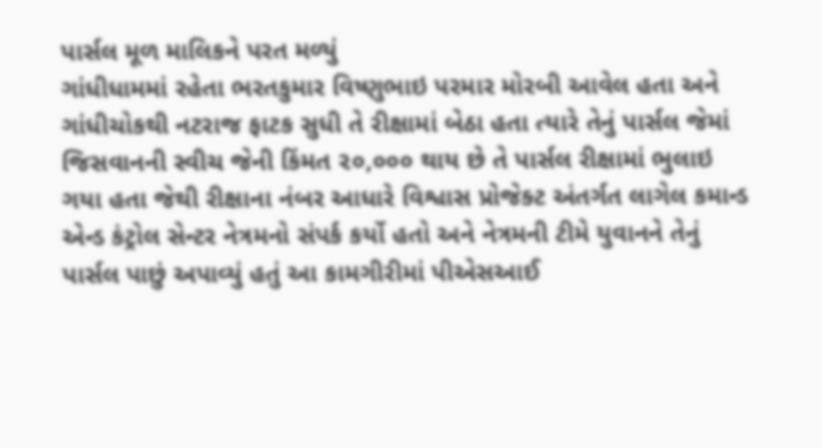પાર્સલ મૂળ માલિકને પરત મળ્યું
ગાંધીધામમાં રહેતા ભરતકુમાર વિષ્ણુભાઇ પરમાર મોરબી આવેલ હતા અને ગાંધીચોકથી નટરાજ ફાટક સુધી તે રીક્ષામાં બેઠા હતા ત્યારે તેનું પાર્સલ જેમાં જિસવાનની સ્વીચ જેની કિંમત ૨૦,૦૦૦ થાય છે તે પાર્સલ રીક્ષામાં ભુલાઇ ગયા હતા જેથી રીક્ષાના નંબર આધારે વિશ્વાસ પ્રોજેક્ટ અંતર્ગત લાગેલ કમાન્ડ એન્ડ કંટ્રોલ સેન્ટર નેત્રમનો સંપર્ક કર્યો હતો અને નેત્રમની ટીમે યુવાનને તેનું પાર્સલ પાછું અપાવ્યું હતું આ કામગીરીમાં પીએસઆઈ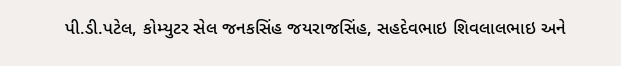પી.ડી.પટેલ, કોમ્યુટર સેલ જનકસિંહ જયરાજસિંહ, સહદેવભાઇ શિવલાલભાઇ અને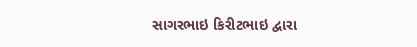સાગરભાઇ કિરીટભાઇ દ્વારા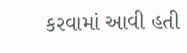કરવામાં આવી હતી